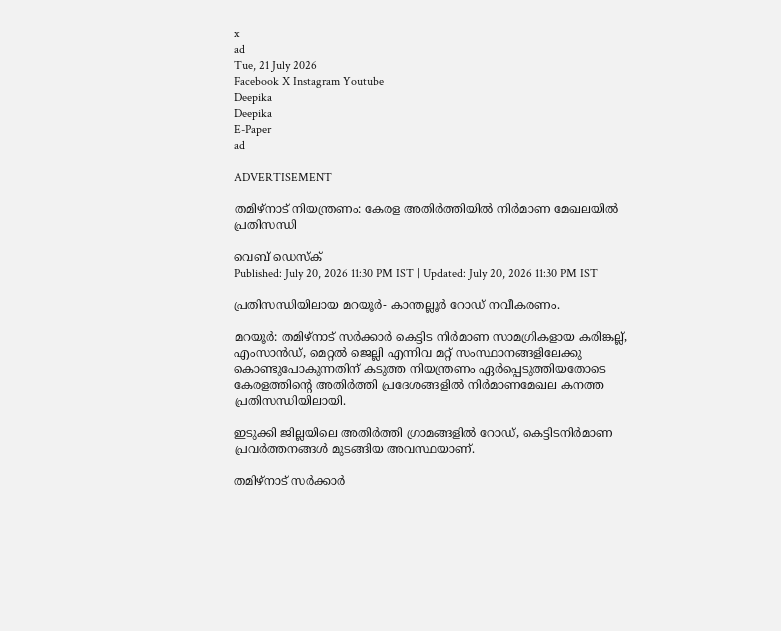x
ad
Tue, 21 July 2026
Facebook X Instagram Youtube
Deepika
Deepika
E-Paper
ad

ADVERTISEMENT

തമിഴ്നാട് നിയന്ത്രണം: കേരള അതിർത്തിയിൽ നിർമാണ മേഖലയിൽ പ്രതിസന്ധി

വെബ് ഡെസ്ക്
Published: July 20, 2026 11:30 PM IST | Updated: July 20, 2026 11:30 PM IST

പ്രതിസന്ധിയിലായ മറയൂർ- കാന്തല്ലൂർ റോഡ് നവീകരണം.

മറയൂർ: തമിഴ്നാട് സർക്കാർ കെട്ടിട നിർമാണ സാമഗ്രികളായ കരിങ്കല്ല്, എംസാൻഡ്, മെറ്റൽ ജെല്ലി എന്നിവ മറ്റ് സംസ്ഥാനങ്ങളിലേക്കു കൊണ്ടുപോകുന്നതിന് കടുത്ത നിയന്ത്രണം ഏർപ്പെടുത്തിയതോടെ കേരളത്തിന്‍റെ അതിർത്തി പ്രദേശങ്ങളിൽ നിർമാണമേഖല കനത്ത പ്രതിസന്ധിയിലായി.

ഇടുക്കി ജില്ലയിലെ അതിർത്തി ഗ്രാമങ്ങളിൽ റോഡ്, കെട്ടിടനിർമാണ പ്രവർത്തനങ്ങൾ മുടങ്ങിയ അവസ്ഥയാണ്.

തമിഴ്നാട് സർക്കാർ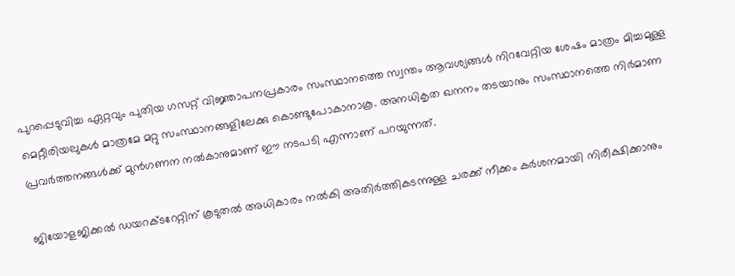പുറപ്പെടുവിച്ച ഏറ്റവും പുതിയ ഗസറ്റ് വിജ്ഞാപനപ്രകാരം സംസ്ഥാനത്തെ സ്വന്തം ആവശ്യങ്ങൾ നിറവേറ്റിയ ശേഷം മാത്രം മിച്ചമുള്ള മെറ്റീരിയലുകൾ മാത്രമേ മറ്റു സംസ്ഥാനങ്ങളിലേക്കു കൊണ്ടുപോകാനാകൂ. അനധികൃത ഖനനം തടയാനും സംസ്ഥാനത്തെ നിർമാണ പ്രവർത്തനങ്ങൾക്ക് മുൻഗണന നൽകാനുമാണ് ഈ നടപടി എന്നാണ് പറയുന്നത്.

ജിയോളജിക്കൽ ഡയറക്ടറേറ്റിന് കൂടുതൽ അധികാരം നൽകി അതിർത്തികടന്നുള്ള ചരക്ക് നീക്കം കർശനമായി നിരീക്ഷിക്കാനും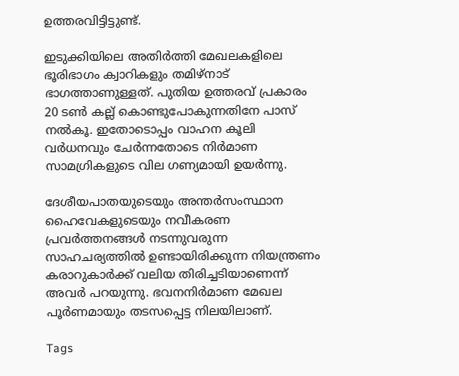ഉത്തരവിട്ടിട്ടുണ്ട്.

ഇടുക്കിയിലെ അതിർത്തി മേഖലകളിലെ ഭൂരിഭാഗം ക്വാറികളും തമിഴ്നാട് ഭാഗത്താണുള്ളത്. പുതിയ ഉത്തരവ് പ്രകാരം 20 ടൺ കല്ല് കൊണ്ടുപോകുന്നതിനേ പാസ് നൽകൂ. ഇതോടൊപ്പം വാഹന കൂലി വർധനവും ചേർന്നതോടെ നിർമാണ സാമഗ്രികളുടെ വില ഗണ്യമായി ഉയർന്നു.

ദേശീയപാതയുടെയും അന്തർസംസ്ഥാന ഹൈവേകളുടെയും നവീകരണ പ്രവർത്തനങ്ങൾ നടന്നുവരുന്ന സാഹചര്യത്തിൽ ഉണ്ടായിരിക്കുന്ന നിയന്ത്രണം കരാറുകാർക്ക് വലിയ തിരിച്ചടിയാണെന്ന് അവർ പറയുന്നു. ഭവനനിർമാണ മേഖല പൂർണമായും തടസപ്പെട്ട നിലയിലാണ്.

Tags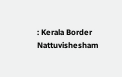: Kerala Border Nattuvishesham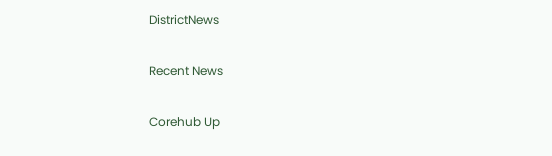DistrictNews

Recent News

Corehub Up